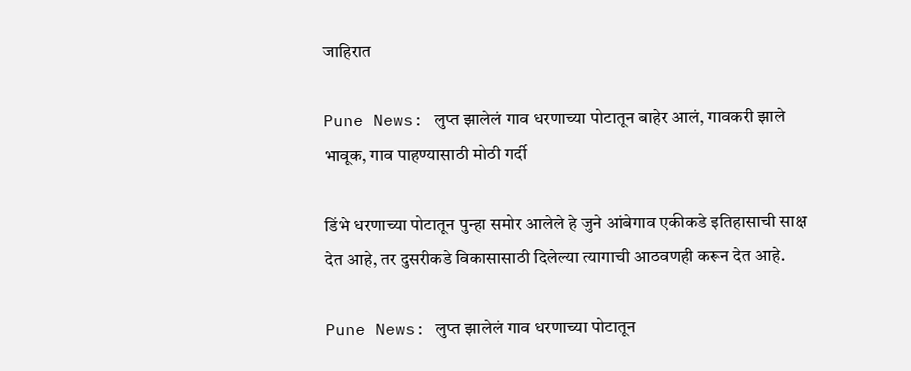जाहिरात

Pune News: लुप्त झालेलं गाव धरणाच्या पोटातून बाहेर आलं, गावकरी झाले भावूक, गाव पाहण्यासाठी मोठी गर्दी

डिंभे धरणाच्या पोटातून पुन्हा समोर आलेले हे जुने आंबेगाव एकीकडे इतिहासाची साक्ष देत आहे, तर दुसरीकडे विकासासाठी दिलेल्या त्यागाची आठवणही करून देत आहे.

Pune News: लुप्त झालेलं गाव धरणाच्या पोटातून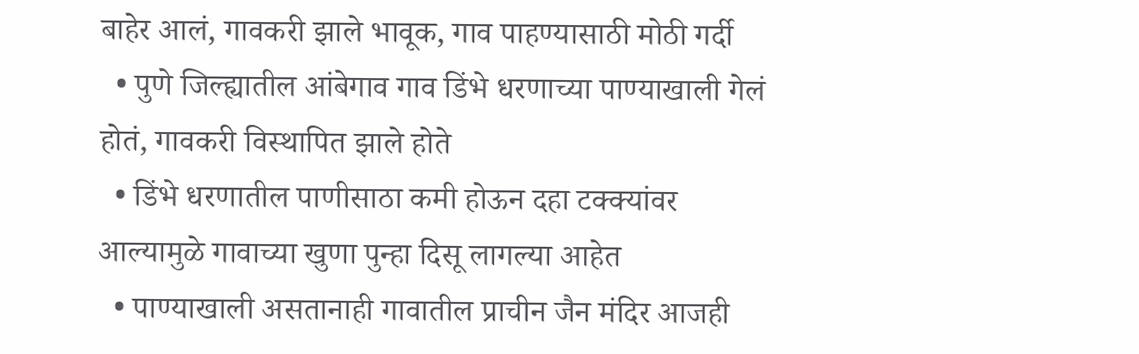बाहेर आलं, गावकरी झाले भावूक, गाव पाहण्यासाठी मोठी गर्दी
  • पुणे जिल्ह्यातील आंबेगाव गाव डिंभे धरणाच्या पाण्याखाली गेलं होतं, गावकरी विस्थापित झाले होते
  • डिंभे धरणातील पाणीसाठा कमी होऊन दहा टक्क्यांवर आल्यामुळे गावाच्या खुणा पुन्हा दिसू लागल्या आहेत
  • पाण्याखाली असतानाही गावातील प्राचीन जैन मंदिर आजही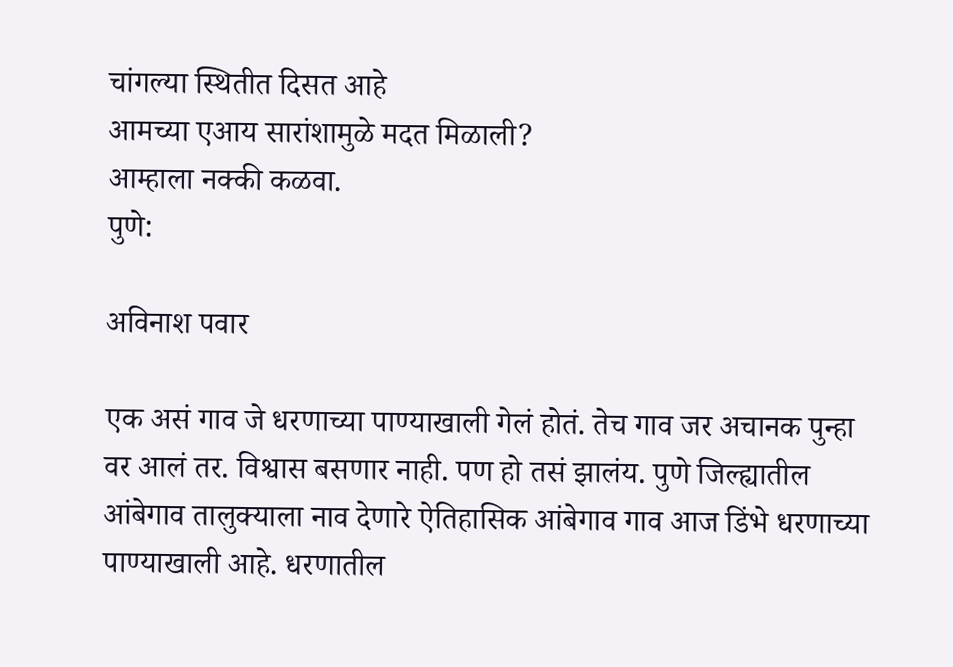चांगल्या स्थितीत दिसत आहे
आमच्या एआय सारांशामुळे मदत मिळाली?
आम्हाला नक्की कळवा.
पुणे:

अविनाश पवार

एक असं गाव जे धरणाच्या पाण्याखाली गेलं होतं. तेच गाव जर अचानक पुन्हा वर आलं तर. विश्वास बसणार नाही. पण हो तसं झालंय. पुणे जिल्ह्यातील आंबेगाव तालुक्याला नाव देणारे ऐतिहासिक आंबेगाव गाव आज डिंभे धरणाच्या पाण्याखाली आहे. धरणातील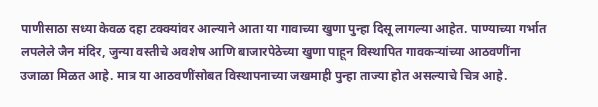पाणीसाठा सध्या केवळ दहा टक्क्यांवर आल्याने आता या गावाच्या खुणा पुन्हा दिसू लागल्या आहेत. पाण्याच्या गर्भात लपलेले जैन मंदिर, जुन्या वस्तीचे अवशेष आणि बाजारपेठेच्या खुणा पाहून विस्थापित गावकऱ्यांच्या आठवणींना उजाळा मिळत आहे. मात्र या आठवणींसोबत विस्थापनाच्या जखमाही पुन्हा ताज्या होत असल्याचे चित्र आहे.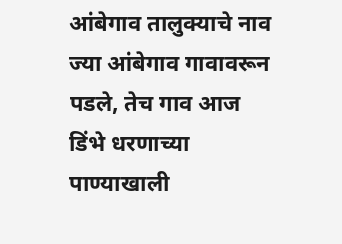आंबेगाव तालुक्याचे नाव ज्या आंबेगाव गावावरून पडले, तेच गाव आज डिंभे धरणाच्या पाण्याखाली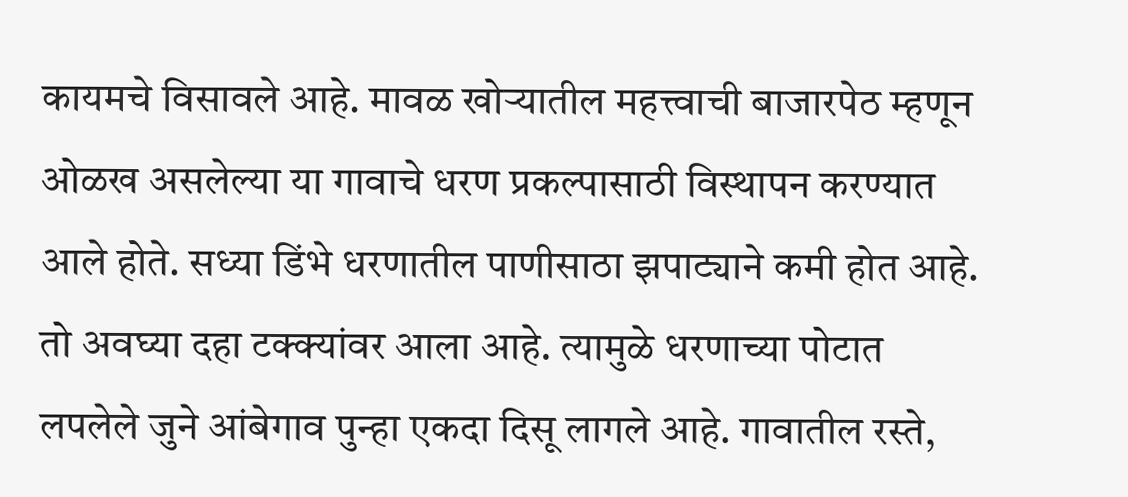कायमचे विसावले आहे. मावळ खोऱ्यातील महत्त्वाची बाजारपेठ म्हणून ओळख असलेल्या या गावाचे धरण प्रकल्पासाठी विस्थापन करण्यात आले होते. सध्या डिंभे धरणातील पाणीसाठा झपाट्याने कमी होत आहे. तो अवघ्या दहा टक्क्यांवर आला आहे. त्यामुळे धरणाच्या पोटात लपलेले जुने आंबेगाव पुन्हा एकदा दिसू लागले आहे. गावातील रस्ते,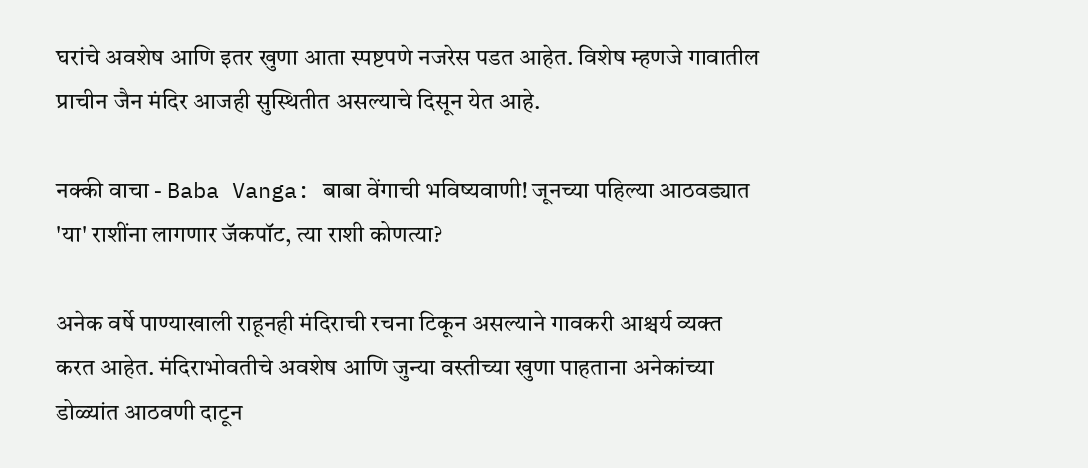घरांचे अवशेष आणि इतर खुणा आता स्पष्टपणे नजरेस पडत आहेत. विशेष म्हणजे गावातील प्राचीन जैन मंदिर आजही सुस्थितीत असल्याचे दिसून येत आहे.

नक्की वाचा - Baba Vanga: बाबा वेंगाची भविष्यवाणी! जूनच्या पहिल्या आठवड्यात 'या' राशींना लागणार जॅकपॉट, त्या राशी कोणत्या?

अनेक वर्षे पाण्याखाली राहूनही मंदिराची रचना टिकून असल्याने गावकरी आश्चर्य व्यक्त करत आहेत. मंदिराभोवतीचे अवशेष आणि जुन्या वस्तीच्या खुणा पाहताना अनेकांच्या डोळ्यांत आठवणी दाटून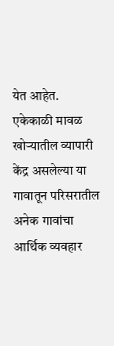येत आहेत. एकेकाळी मावळ खोऱ्यातील व्यापारी केंद्र असलेल्या या गावातून परिसरातील अनेक गावांचा आर्थिक व्यवहार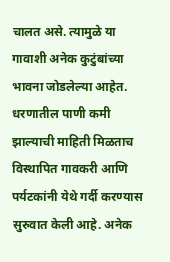चालत असे. त्यामुळे या गावाशी अनेक कुटुंबांच्या भावना जोडलेल्या आहेत. धरणातील पाणी कमी झाल्याची माहिती मिळताच विस्थापित गावकरी आणि पर्यटकांनी येथे गर्दी करण्यास सुरुवात केली आहे. अनेक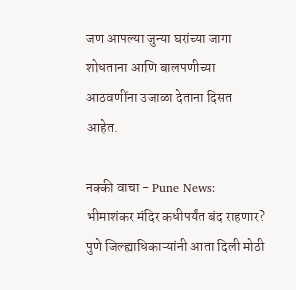जण आपल्या जुन्या घरांच्या जागा शोधताना आणि बालपणीच्या आठवणींना उजाळा देताना दिसत आहेत.

नक्की वाचा - Pune News: भीमाशंकर मंदिर कधीपर्यंत बंद राहणार? पुणे जिल्ह्याधिकाऱ्यांनी आता दिली मोठी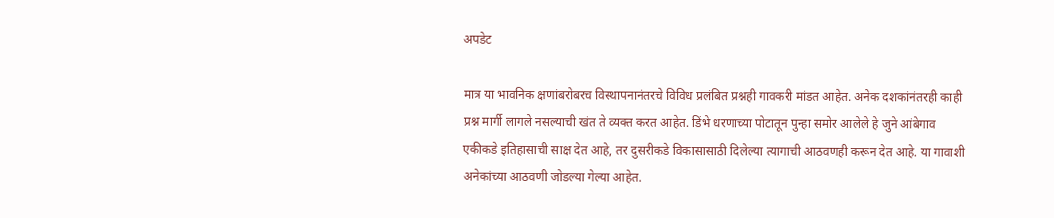अपडेट

मात्र या भावनिक क्षणांबरोबरच विस्थापनानंतरचे विविध प्रलंबित प्रश्नही गावकरी मांडत आहेत. अनेक दशकांनंतरही काही प्रश्न मार्गी लागले नसल्याची खंत ते व्यक्त करत आहेत. डिंभे धरणाच्या पोटातून पुन्हा समोर आलेले हे जुने आंबेगाव एकीकडे इतिहासाची साक्ष देत आहे, तर दुसरीकडे विकासासाठी दिलेल्या त्यागाची आठवणही करून देत आहे. या गावाशी अनेकांच्या आठवणी जोडल्या गेल्या आहेत.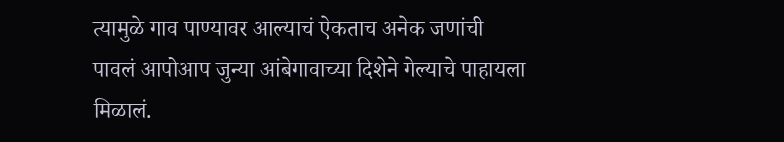त्यामुळे गाव पाण्यावर आल्याचं ऐकताच अनेक जणांची पावलं आपोआप जुन्या आंबेगावाच्या दिशेने गेल्याचे पाहायला मिळालं.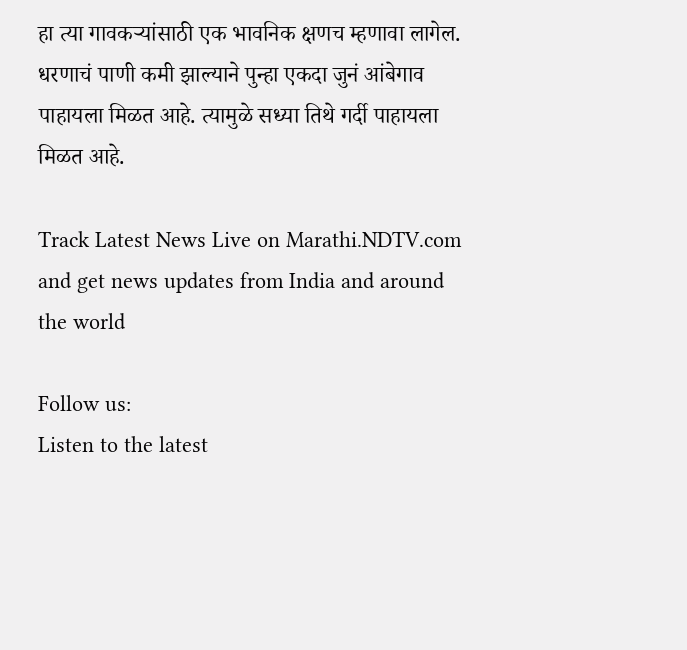हा त्या गावकऱ्यांसाठी एक भावनिक क्षणच म्हणावा लागेल. धरणाचं पाणी कमी झाल्याने पुन्हा एकदा जुनं आंबेगाव पाहायला मिळत आहे. त्यामुळे सध्या तिथे गर्दी पाहायला मिळत आहे.

Track Latest News Live on Marathi.NDTV.com and get news updates from India and around the world

Follow us:
Listen to the latest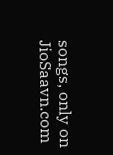songs, only on JioSaavn.com